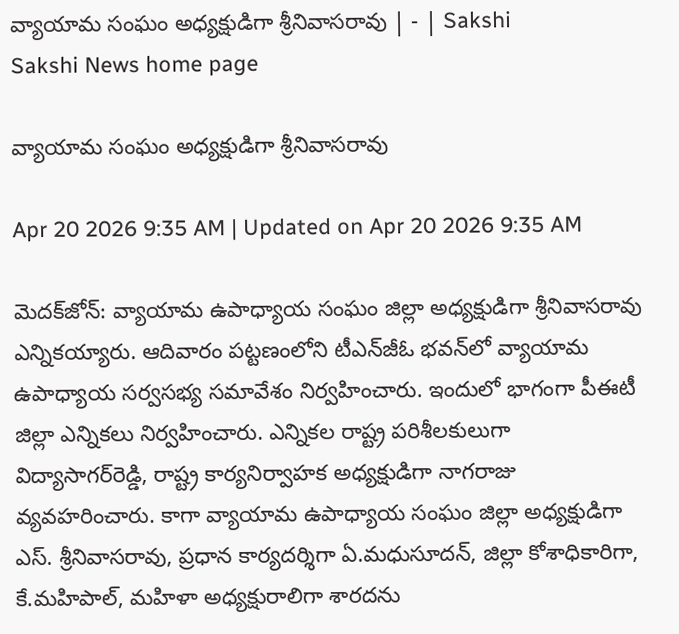వ్యాయామ సంఘం అధ్యక్షుడిగా శ్రీనివాసరావు | - | Sakshi
Sakshi News home page

వ్యాయామ సంఘం అధ్యక్షుడిగా శ్రీనివాసరావు

Apr 20 2026 9:35 AM | Updated on Apr 20 2026 9:35 AM

మెదక్‌జోన్‌: వ్యాయామ ఉపాధ్యాయ సంఘం జిల్లా అధ్యక్షుడిగా శ్రీనివాసరావు ఎన్నికయ్యారు. ఆదివారం పట్టణంలోని టీఎన్‌జీఓ భవన్‌లో వ్యాయామ ఉపాధ్యాయ సర్వసభ్య సమావేశం నిర్వహించారు. ఇందులో భాగంగా పీఈటీ జిల్లా ఎన్నికలు నిర్వహించారు. ఎన్నికల రాష్ట్ర పరిశీలకులుగా విద్యాసాగర్‌రెడ్డి, రాష్ట్ర కార్యనిర్వాహక అధ్యక్షుడిగా నాగరాజు వ్యవహరించారు. కాగా వ్యాయామ ఉపాధ్యాయ సంఘం జిల్లా అధ్యక్షుడిగా ఎస్‌. శ్రీనివాసరావు, ప్రధాన కార్యదర్శిగా ఏ.మధుసూదన్‌, జిల్లా కోశాధికారిగా, కే.మహిపాల్‌, మహిళా అధ్యక్షురాలిగా శారదను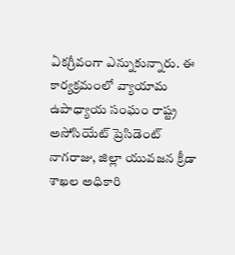ఏకగ్రీవంగా ఎన్నుకున్నారు. ఈ కార్యక్రమంలో వ్యాయామ ఉపాధ్యాయ సంఘం రాష్ట్ర అసోసియేట్‌ ప్రెసిడెంట్‌ నాగరాజు, జిల్లా యువజన క్రీడా శాఖల అధికారి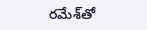రమేశ్‌తో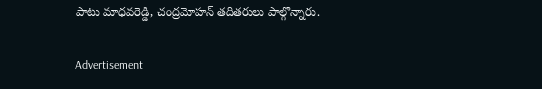పాటు మాధవరెడ్డి, చంద్రమోహన్‌ తదితరులు పాల్గొన్నారు.

Advertisement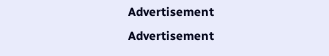Advertisement
Advertisement